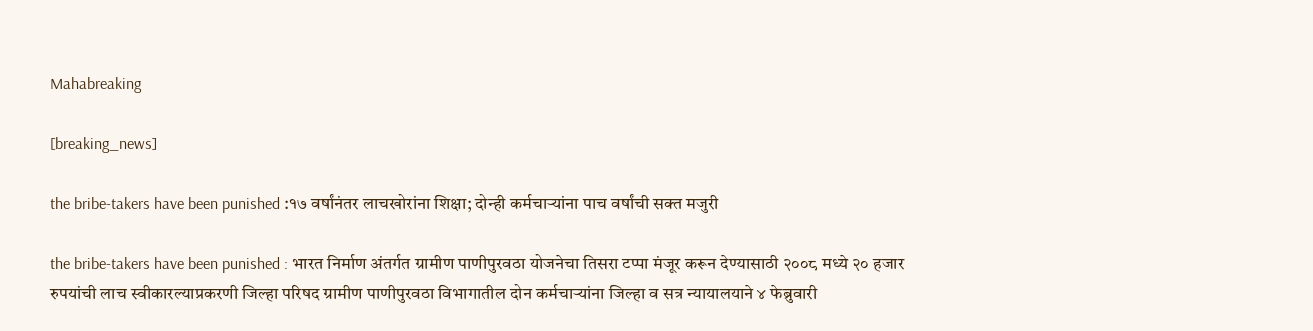Mahabreaking

[breaking_news]

the bribe-takers have been punished :१७ वर्षांनंतर लाचखोरांना शिक्षा; दोन्ही कर्मचाऱ्यांना पाच वर्षांची सक्त मजुरी

the bribe-takers have been punished : भारत निर्माण अंतर्गत ग्रामीण पाणीपुरवठा योजनेचा तिसरा टप्पा मंजूर करून देण्यासाठी २००८ मध्ये २० हजार रुपयांची लाच स्वीकारल्याप्रकरणी जिल्हा परिषद ग्रामीण पाणीपुरवठा विभागातील दोन कर्मचाऱ्यांना जिल्हा व सत्र न्यायालयाने ४ फेब्रुवारी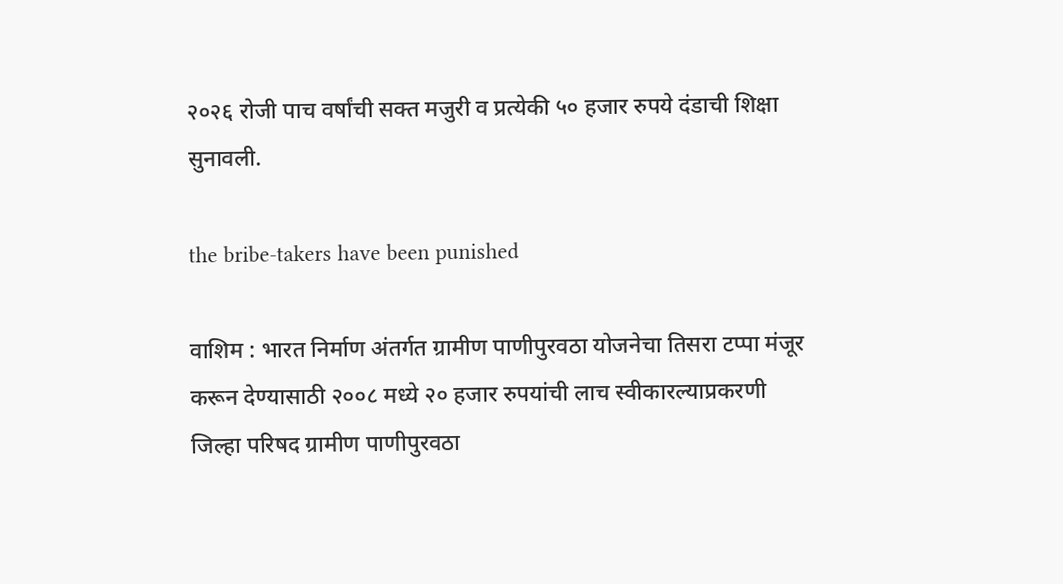२०२६ रोजी पाच वर्षांची सक्त मजुरी व प्रत्येकी ५० हजार रुपये दंडाची शिक्षा सुनावली.

the bribe-takers have been punished

वाशिम : भारत निर्माण अंतर्गत ग्रामीण पाणीपुरवठा योजनेचा तिसरा टप्पा मंजूर करून देण्यासाठी २००८ मध्ये २० हजार रुपयांची लाच स्वीकारल्याप्रकरणी जिल्हा परिषद ग्रामीण पाणीपुरवठा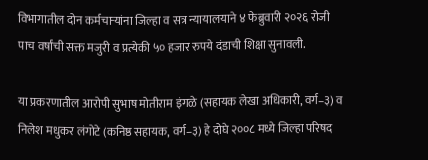विभागातील दोन कर्मचाऱ्यांना जिल्हा व सत्र न्यायालयाने ४ फेब्रुवारी २०२६ रोजी पाच वर्षांची सक्त मजुरी व प्रत्येकी ५० हजार रुपये दंडाची शिक्षा सुनावली.

या प्रकरणातील आरोपी सुभाष मोतीराम इंगळे (सहायक लेखा अधिकारी, वर्ग–३) व निलेश मधुकर लंगोटे (कनिष्ठ सहायक, वर्ग–३) हे दोघे २००८ मध्ये जिल्हा परिषद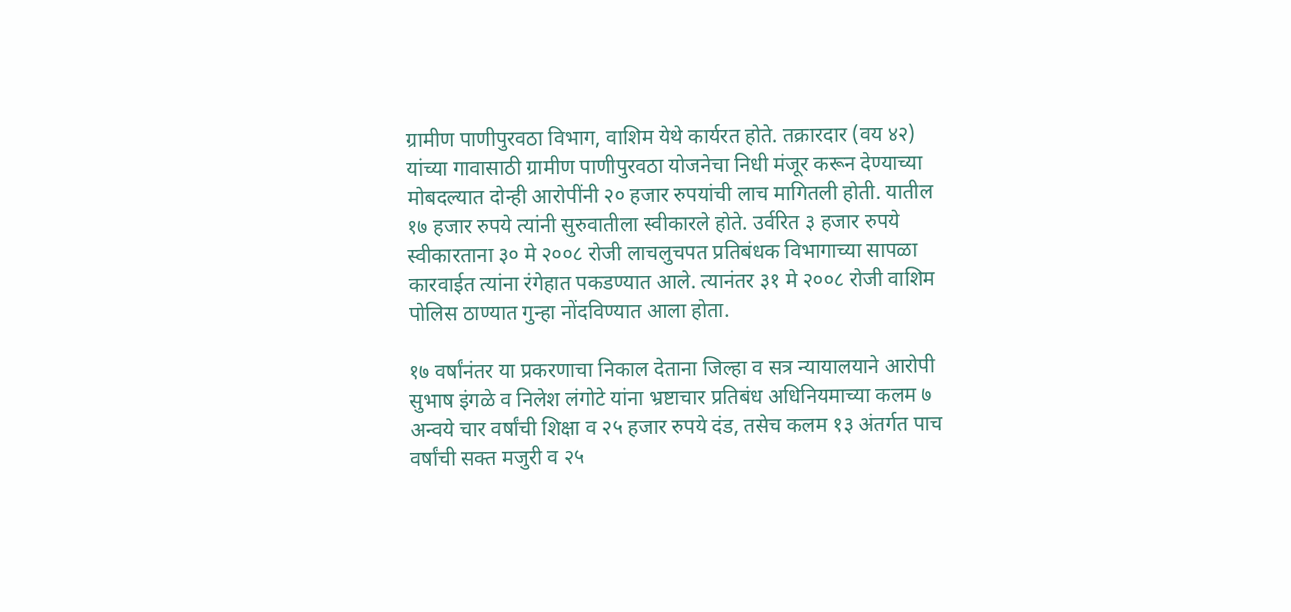ग्रामीण पाणीपुरवठा विभाग, वाशिम येथे कार्यरत होते. तक्रारदार (वय ४२) यांच्या गावासाठी ग्रामीण पाणीपुरवठा योजनेचा निधी मंजूर करून देण्याच्या मोबदल्यात दोन्ही आरोपींनी २० हजार रुपयांची लाच मागितली होती. यातील १७ हजार रुपये त्यांनी सुरुवातीला स्वीकारले होते. उर्वरित ३ हजार रुपये स्वीकारताना ३० मे २००८ रोजी लाचलुचपत प्रतिबंधक विभागाच्या सापळा कारवाईत त्यांना रंगेहात पकडण्यात आले. त्यानंतर ३१ मे २००८ रोजी वाशिम पोलिस ठाण्यात गुन्हा नोंदविण्यात आला होता.

१७ वर्षांनंतर या प्रकरणाचा निकाल देताना जिल्हा व सत्र न्यायालयाने आरोपी सुभाष इंगळे व निलेश लंगोटे यांना भ्रष्टाचार प्रतिबंध अधिनियमाच्या कलम ७ अन्वये चार वर्षांची शिक्षा व २५ हजार रुपये दंड, तसेच कलम १३ अंतर्गत पाच वर्षांची सक्त मजुरी व २५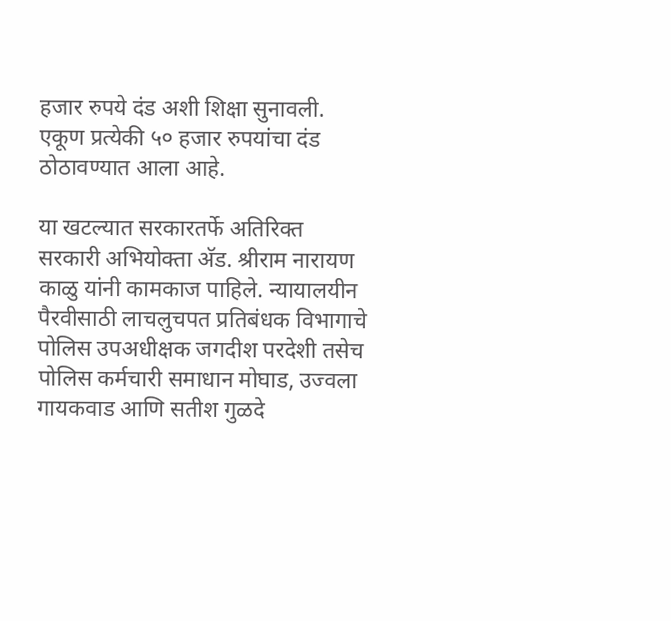हजार रुपये दंड अशी शिक्षा सुनावली. एकूण प्रत्येकी ५० हजार रुपयांचा दंड ठोठावण्यात आला आहे.

या खटल्यात सरकारतर्फे अतिरिक्त सरकारी अभियोक्ता अ‍ॅड. श्रीराम नारायण काळु यांनी कामकाज पाहिले. न्यायालयीन पैरवीसाठी लाचलुचपत प्रतिबंधक विभागाचे पोलिस उपअधीक्षक जगदीश परदेशी तसेच पोलिस कर्मचारी समाधान मोघाड, उज्वला गायकवाड आणि सतीश गुळदे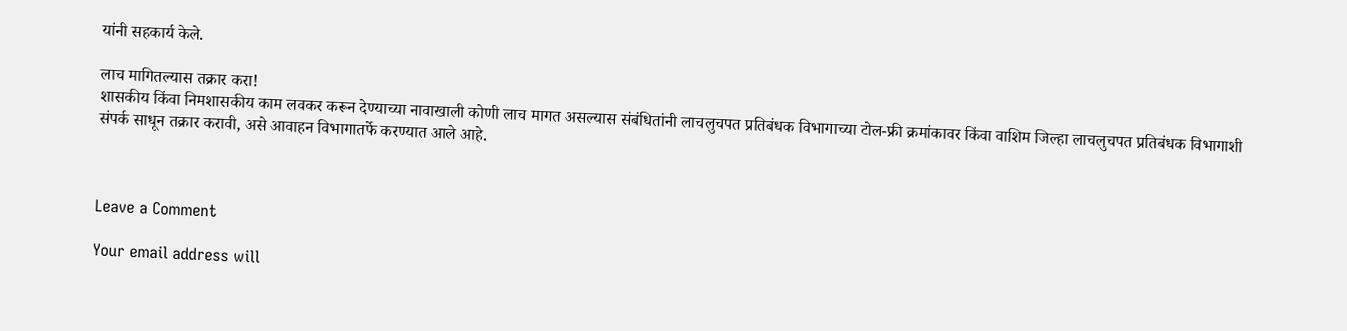यांनी सहकार्य केले.

लाच मागितल्यास तक्रार करा!
शासकीय किंवा निमशासकीय काम लवकर करून देण्याच्या नावाखाली कोणी लाच मागत असल्यास संबंधितांनी लाचलुचपत प्रतिबंधक विभागाच्या टोल-फ्री क्रमांकावर किंवा वाशिम जिल्हा लाचलुचपत प्रतिबंधक विभागाशी संपर्क साधून तक्रार करावी, असे आवाहन विभागातर्फे करण्यात आले आहे.



Leave a Comment

Your email address will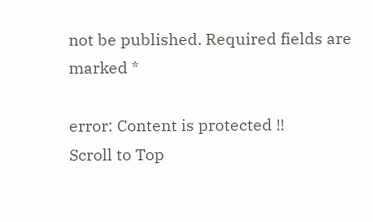not be published. Required fields are marked *

error: Content is protected !!
Scroll to Top